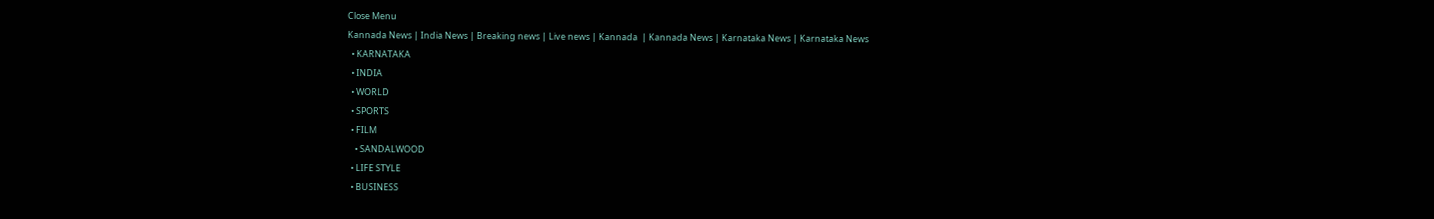Close Menu
Kannada News | India News | Breaking news | Live news | Kannada  | Kannada News | Karnataka News | Karnataka News
  • KARNATAKA
  • INDIA
  • WORLD
  • SPORTS
  • FILM
    • SANDALWOOD
  • LIFE STYLE
  • BUSINESS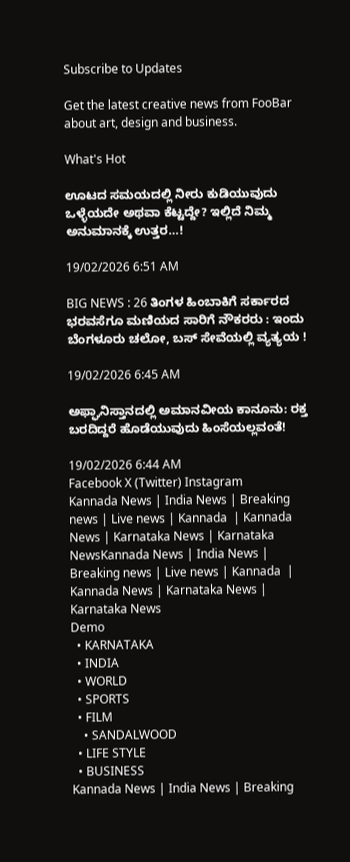Subscribe to Updates

Get the latest creative news from FooBar about art, design and business.

What's Hot

ಊಟದ ಸಮಯದಲ್ಲಿ ನೀರು ಕುಡಿಯುವುದು ಒಳ್ಳೆಯದೇ ಅಥವಾ ಕೆಟ್ಟದ್ದೇ? ಇಲ್ಲಿದೆ ನಿಮ್ಮ ಅನುಮಾನಕ್ಕೆ ಉತ್ತರ…!

19/02/2026 6:51 AM

BIG NEWS : 26 ತಿಂಗಳ ಹಿಂಬಾಕಿಗೆ ಸರ್ಕಾರದ ಭರವಸೆಗೂ ಮಣಿಯದ ಸಾರಿಗೆ ನೌಕರರು : ಇಂದು ಬೆಂಗಳೂರು ಚಲೋ, ಬಸ್ ಸೇವೆಯಲ್ಲಿ ವ್ಯತ್ಯಯ !

19/02/2026 6:45 AM

ಅಫ್ಘಾನಿಸ್ತಾನದಲ್ಲಿ ಅಮಾನವೀಯ ಕಾನೂನು: ರಕ್ತ ಬರದಿದ್ದರೆ ಹೊಡೆಯುವುದು ಹಿಂಸೆಯಲ್ಲವಂತೆ!

19/02/2026 6:44 AM
Facebook X (Twitter) Instagram
Kannada News | India News | Breaking news | Live news | Kannada  | Kannada News | Karnataka News | Karnataka NewsKannada News | India News | Breaking news | Live news | Kannada  | Kannada News | Karnataka News | Karnataka News
Demo
  • KARNATAKA
  • INDIA
  • WORLD
  • SPORTS
  • FILM
    • SANDALWOOD
  • LIFE STYLE
  • BUSINESS
Kannada News | India News | Breaking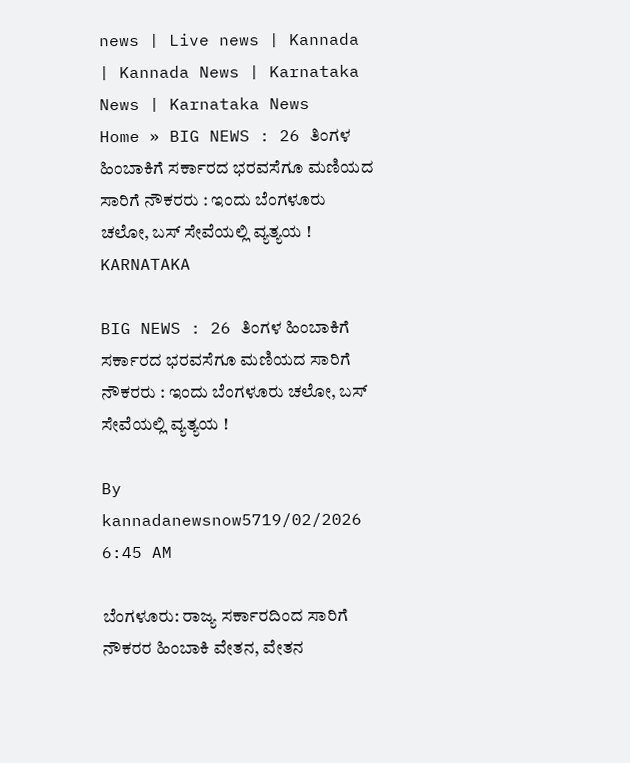news | Live news | Kannada  | Kannada News | Karnataka News | Karnataka News
Home » BIG NEWS : 26 ತಿಂಗಳ ಹಿಂಬಾಕಿಗೆ ಸರ್ಕಾರದ ಭರವಸೆಗೂ ಮಣಿಯದ ಸಾರಿಗೆ ನೌಕರರು : ಇಂದು ಬೆಂಗಳೂರು ಚಲೋ, ಬಸ್ ಸೇವೆಯಲ್ಲಿ ವ್ಯತ್ಯಯ !
KARNATAKA

BIG NEWS : 26 ತಿಂಗಳ ಹಿಂಬಾಕಿಗೆ ಸರ್ಕಾರದ ಭರವಸೆಗೂ ಮಣಿಯದ ಸಾರಿಗೆ ನೌಕರರು : ಇಂದು ಬೆಂಗಳೂರು ಚಲೋ, ಬಸ್ ಸೇವೆಯಲ್ಲಿ ವ್ಯತ್ಯಯ !

By kannadanewsnow5719/02/2026 6:45 AM

ಬೆಂಗಳೂರು: ರಾಜ್ಯ ಸರ್ಕಾರದಿಂದ ಸಾರಿಗೆ ನೌಕರರ ಹಿಂಬಾಕಿ ವೇತನ, ವೇತನ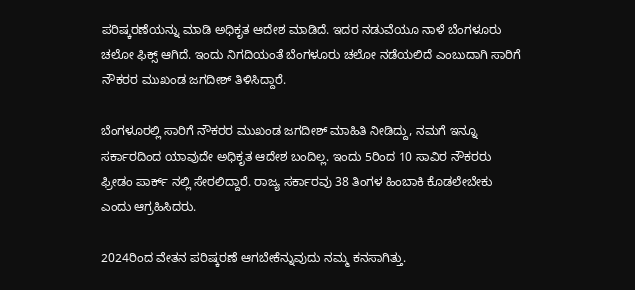ಪರಿಷ್ಕರಣೆಯನ್ನು ಮಾಡಿ ಅಧಿಕೃತ ಆದೇಶ ಮಾಡಿದೆ. ಇದರ ನಡುವೆಯೂ ನಾಳೆ ಬೆಂಗಳೂರು ಚಲೋ ಫಿಕ್ಸ್ ಆಗಿದೆ. ಇಂದು ನಿಗದಿಯಂತೆ ಬೆಂಗಳೂರು ಚಲೋ ನಡೆಯಲಿದೆ ಎಂಬುದಾಗಿ ಸಾರಿಗೆ ನೌಕರರ ಮುಖಂಡ ಜಗದೀಶ್ ತಿಳಿಸಿದ್ದಾರೆ.

ಬೆಂಗಳೂರಲ್ಲಿ ಸಾರಿಗೆ ನೌಕರರ ಮುಖಂಡ ಜಗದೀಶ್ ಮಾಹಿತಿ ನೀಡಿದ್ದು, ನಮಗೆ ಇನ್ನೂ ಸರ್ಕಾರದಿಂದ ಯಾವುದೇ ಅಧಿಕೃತ ಆದೇಶ ಬಂದಿಲ್ಲ. ಇಂದು 5ರಿಂದ 10 ಸಾವಿರ ನೌಕರರು ಫ್ರೀಡಂ ಪಾರ್ಕ್ ನಲ್ಲಿ ಸೇರಲಿದ್ದಾರೆ. ರಾಜ್ಯ ಸರ್ಕಾರವು 38 ತಿಂಗಳ ಹಿಂಬಾಕಿ ಕೊಡಲೇಬೇಕು ಎಂದು ಆಗ್ರಹಿಸಿದರು.

2024ರಿಂದ ವೇತನ ಪರಿಷ್ಕರಣೆ ಆಗಬೇಕೆನ್ನುವುದು ನಮ್ಮ ಕನಸಾಗಿತ್ತು.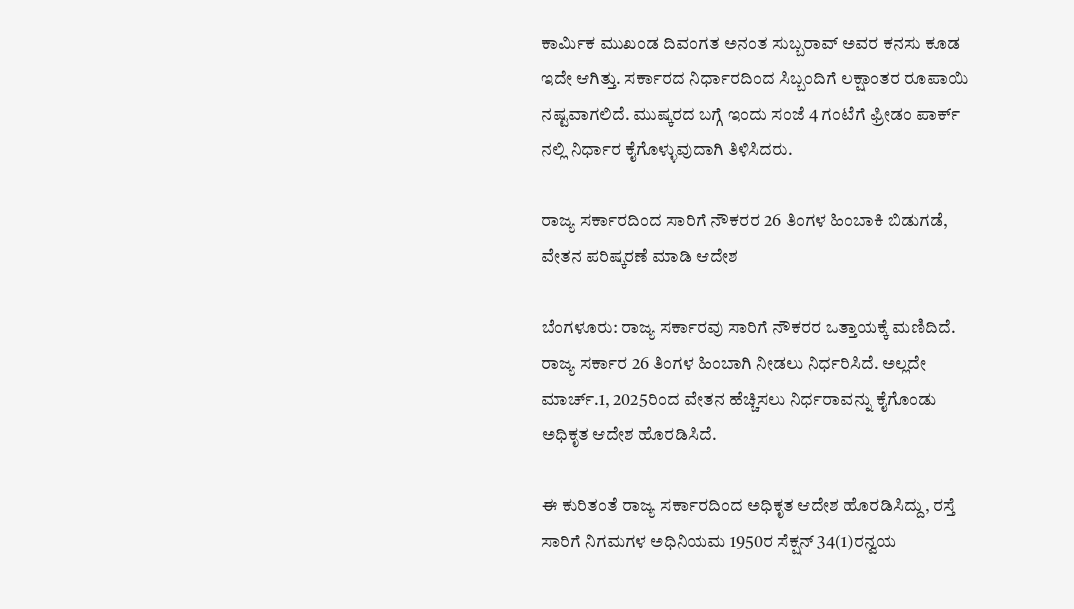ಕಾರ್ಮಿಕ ಮುಖಂಡ ದಿವಂಗತ ಅನಂತ ಸುಬ್ಬರಾವ್ ಅವರ ಕನಸು ಕೂಡ ಇದೇ ಆಗಿತ್ತು. ಸರ್ಕಾರದ ನಿರ್ಧಾರದಿಂದ ಸಿಬ್ಬಂದಿಗೆ ಲಕ್ಷಾಂತರ ರೂಪಾಯಿ ನಷ್ಟವಾಗಲಿದೆ. ಮುಷ್ಕರದ ಬಗ್ಗೆ ಇಂದು ಸಂಜೆ 4 ಗಂಟೆಗೆ ಫ್ರೀಡಂ ಪಾರ್ಕ್ ನಲ್ಲಿ ನಿರ್ಧಾರ ಕೈಗೊಳ್ಳುವುದಾಗಿ ತಿಳಿಸಿದರು.

ರಾಜ್ಯ ಸರ್ಕಾರದಿಂದ ಸಾರಿಗೆ ನೌಕರರ 26 ತಿಂಗಳ ಹಿಂಬಾಕಿ ಬಿಡುಗಡೆ, ವೇತನ ಪರಿಷ್ಕರಣೆ ಮಾಡಿ ಆದೇಶ

ಬೆಂಗಳೂರು: ರಾಜ್ಯ ಸರ್ಕಾರವು ಸಾರಿಗೆ ನೌಕರರ ಒತ್ತಾಯಕ್ಕೆ ಮಣಿದಿದೆ. ರಾಜ್ಯ ಸರ್ಕಾರ 26 ತಿಂಗಳ ಹಿಂಬಾಗಿ ನೀಡಲು ನಿರ್ಧರಿಸಿದೆ. ಅಲ್ಲದೇ ಮಾರ್ಚ್.1, 2025ರಿಂದ ವೇತನ ಹೆಚ್ಚಿಸಲು ನಿರ್ಧರಾವನ್ನು ಕೈಗೊಂಡು ಅಧಿಕೃತ ಆದೇಶ ಹೊರಡಿಸಿದೆ.

ಈ ಕುರಿತಂತೆ ರಾಜ್ಯ ಸರ್ಕಾರದಿಂದ ಅಧಿಕೃತ ಆದೇಶ ಹೊರಡಿಸಿದ್ದು, ರಸ್ತೆ ಸಾರಿಗೆ ನಿಗಮಗಳ ಅಧಿನಿಯಮ 1950ರ ಸೆಕ್ಷನ್ 34(1)ರನ್ವಯ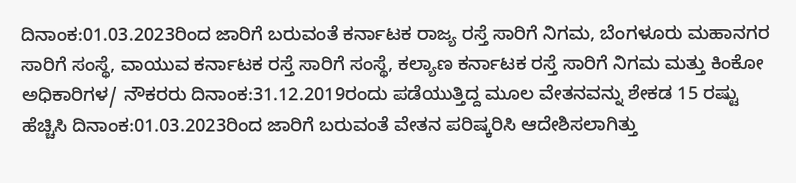ದಿನಾಂಕ:01.03.2023ರಿಂದ ಜಾರಿಗೆ ಬರುವಂತೆ ಕರ್ನಾಟಕ ರಾಜ್ಯ ರಸ್ತೆ ಸಾರಿಗೆ ನಿಗಮ, ಬೆಂಗಳೂರು ಮಹಾನಗರ ಸಾರಿಗೆ ಸಂಸ್ಥೆ, ವಾಯುವ ಕರ್ನಾಟಕ ರಸ್ತೆ ಸಾರಿಗೆ ಸಂಸ್ಥೆ, ಕಲ್ಯಾಣ ಕರ್ನಾಟಕ ರಸ್ತೆ ಸಾರಿಗೆ ನಿಗಮ ಮತ್ತು ಕಿಂಕೋ ಅಧಿಕಾರಿಗಳ/ ನೌಕರರು ದಿನಾಂಕ:31.12.2019ರಂದು ಪಡೆಯುತ್ತಿದ್ದ ಮೂಲ ವೇತನವನ್ನು ಶೇಕಡ 15 ರಷ್ಟು ಹೆಚ್ಚಿಸಿ ದಿನಾಂಕ:01.03.2023ರಿಂದ ಜಾರಿಗೆ ಬರುವಂತೆ ವೇತನ ಪರಿಷ್ಕರಿಸಿ ಆದೇಶಿಸಲಾಗಿತ್ತು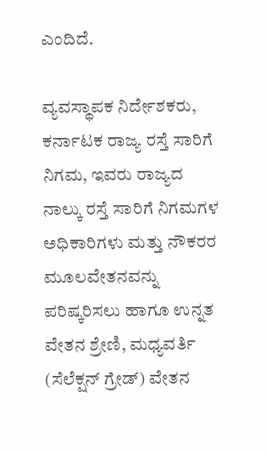ಎಂದಿದೆ.

ವ್ಯವಸ್ಥಾಪಕ ನಿರ್ದೇಶಕರು, ಕರ್ನಾಟಕ ರಾಜ್ಯ ರಸ್ತೆ ಸಾರಿಗೆ ನಿಗಮ, ಇವರು ರಾಜ್ಯದ ನಾಲ್ಕು ರಸ್ತೆ ಸಾರಿಗೆ ನಿಗಮಗಳ ಅಧಿಕಾರಿಗಳು ಮತ್ತು ನೌಕರರ ಮೂಲವೇತನವನ್ನು ಪರಿಷ್ಕರಿಸಲು ಹಾಗೂ ಉನ್ನತ ವೇತನ ಶ್ರೇಣಿ, ಮಧ್ಯವರ್ತಿ (ಸೆಲೆಕ್ಷನ್ ಗ್ರೇಡ್) ವೇತನ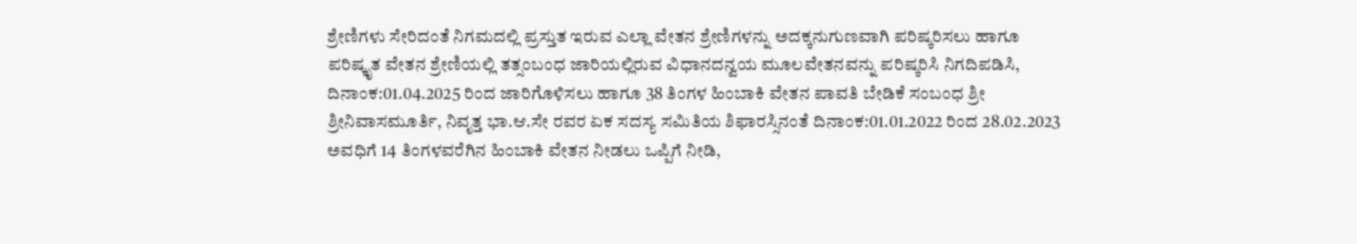ಶ್ರೇಣಿಗಳು ಸೇರಿದಂತೆ ನಿಗಮದಲ್ಲಿ ಪ್ರಸ್ತುತ ಇರುವ ಎಲ್ಲಾ ವೇತನ ಶ್ರೇಣಿಗಳನ್ನು ಅದಕ್ಕನುಗುಣವಾಗಿ ಪರಿಷ್ಕರಿಸಲು ಹಾಗೂ ಪರಿಷ್ಕೃತ ವೇತನ ಶ್ರೇಣಿಯಲ್ಲಿ ತತ್ಸಂಬಂಧ ಜಾರಿಯಲ್ಲಿರುವ ವಿಧಾನದನ್ವಯ ಮೂಲವೇತನವನ್ನು ಪರಿಷ್ಕರಿಸಿ ನಿಗದಿಪಡಿಸಿ, ದಿನಾಂಕ:01.04.2025 ರಿಂದ ಜಾರಿಗೊಳಿಸಲು ಹಾಗೂ 38 ತಿಂಗಳ ಹಿಂಬಾಕಿ ವೇತನ ಪಾವತಿ ಬೇಡಿಕೆ ಸಂಬಂಧ ಶ್ರೀ ಶ್ರೀನಿವಾಸಮೂರ್ತಿ, ನಿವೃತ್ತ ಭಾ.ಆ.ಸೇ ರವರ ಏಕ ಸದಸ್ಯ ಸಮಿತಿಯ ಶಿಫಾರಸ್ಸಿನಂತೆ ದಿನಾಂಕ:01.01.2022 ರಿಂದ 28.02.2023 ಅವಧಿಗೆ 14 ತಿಂಗಳವರೆಗಿನ ಹಿಂಬಾಕಿ ವೇತನ ನೀಡಲು ಒಪ್ಪಿಗೆ ನೀಡಿ,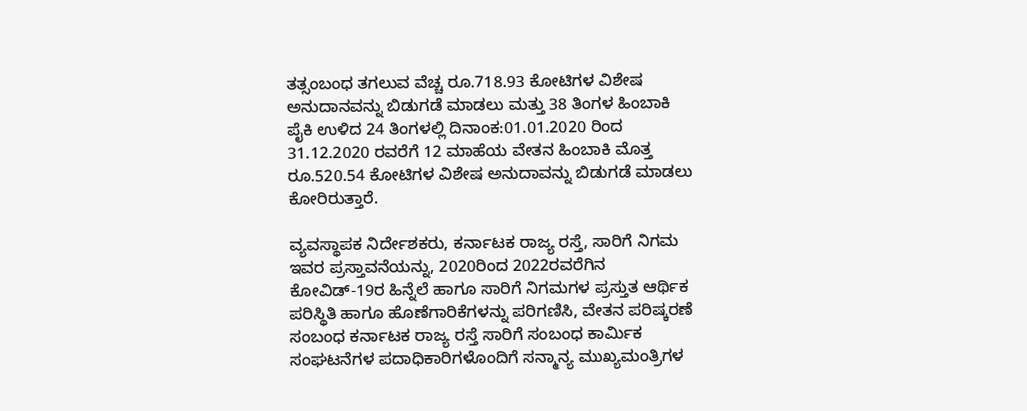ತತ್ಸಂಬಂಧ ತಗಲುವ ವೆಚ್ಚ ರೂ.718.93 ಕೋಟಿಗಳ ವಿಶೇಷ ಅನುದಾನವನ್ನು ಬಿಡುಗಡೆ ಮಾಡಲು ಮತ್ತು 38 ತಿಂಗಳ ಹಿಂಬಾಕಿ ಪೈಕಿ ಉಳಿದ 24 ತಿಂಗಳಲ್ಲಿ ದಿನಾಂಕ:01.01.2020 ರಿಂದ 31.12.2020 ರವರೆಗೆ 12 ಮಾಹೆಯ ವೇತನ ಹಿಂಬಾಕಿ ಮೊತ್ತ ರೂ.520.54 ಕೋಟಿಗಳ ವಿಶೇಷ ಅನುದಾವನ್ನು ಬಿಡುಗಡೆ ಮಾಡಲು ಕೋರಿರುತ್ತಾರೆ.

ವ್ಯವಸ್ಥಾಪಕ ನಿರ್ದೇಶಕರು, ಕರ್ನಾಟಕ ರಾಜ್ಯ ರಸ್ತೆ, ಸಾರಿಗೆ ನಿಗಮ ಇವರ ಪ್ರಸ್ತಾವನೆಯನ್ನು, 2020ರಿಂದ 2022ರವರೆಗಿನ ಕೋವಿಡ್-19ರ ಹಿನ್ನೆಲೆ ಹಾಗೂ ಸಾರಿಗೆ ನಿಗಮಗಳ ಪ್ರಸ್ತುತ ಆರ್ಥಿಕ ಪರಿಸ್ಥಿತಿ ಹಾಗೂ ಹೊಣೆಗಾರಿಕೆಗಳನ್ನು ಪರಿಗಣಿಸಿ, ವೇತನ ಪರಿಷ್ಕರಣೆ ಸಂಬಂಧ ಕರ್ನಾಟಕ ರಾಜ್ಯ ರಸ್ತೆ ಸಾರಿಗೆ ಸಂಬಂಧ ಕಾರ್ಮಿಕ ಸಂಘಟನೆಗಳ ಪದಾಧಿಕಾರಿಗಳೊಂದಿಗೆ ಸನ್ಮಾನ್ಯ ಮುಖ್ಯಮಂತ್ರಿಗಳ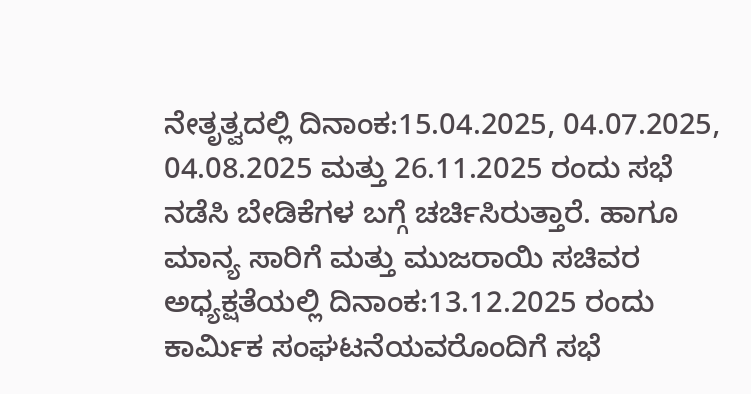ನೇತೃತ್ವದಲ್ಲಿ ದಿನಾಂಕ:15.04.2025, 04.07.2025, 04.08.2025 ಮತ್ತು 26.11.2025 ರಂದು ಸಭೆ ನಡೆಸಿ ಬೇಡಿಕೆಗಳ ಬಗ್ಗೆ ಚರ್ಚಿಸಿರುತ್ತಾರೆ. ಹಾಗೂ ಮಾನ್ಯ ಸಾರಿಗೆ ಮತ್ತು ಮುಜರಾಯಿ ಸಚಿವರ ಅಧ್ಯಕ್ಷತೆಯಲ್ಲಿ ದಿನಾಂಕ:13.12.2025 ರಂದು ಕಾರ್ಮಿಕ ಸಂಘಟನೆಯವರೊಂದಿಗೆ ಸಭೆ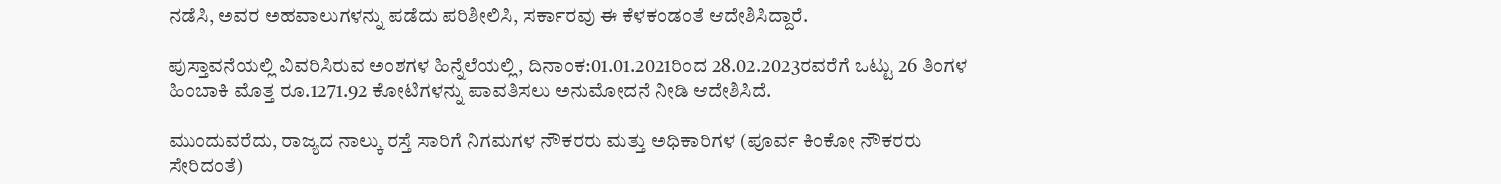ನಡೆಸಿ, ಅವರ ಅಹವಾಲುಗಳನ್ನು ಪಡೆದು ಪರಿಶೀಲಿಸಿ, ಸರ್ಕಾರವು ಈ ಕೆಳಕಂಡಂತೆ ಆದೇಶಿಸಿದ್ದಾರೆ.

ಪುಸ್ತಾವನೆಯಲ್ಲಿ ವಿವರಿಸಿರುವ ಅಂಶಗಳ ಹಿನ್ನೆಲೆಯಲ್ಲಿ, ದಿನಾಂಕ:01.01.2021ರಿಂದ 28.02.2023ರವರೆಗೆ ಒಟ್ಟು 26 ತಿಂಗಳ ಹಿಂಬಾಕಿ ಮೊತ್ತ ರೂ.1271.92 ಕೋಟಿಗಳನ್ನು ಪಾವತಿಸಲು ಅನುಮೋದನೆ ನೀಡಿ ಆದೇಶಿಸಿದೆ.

ಮುಂದುವರೆದು, ರಾಜ್ಯದ ನಾಲ್ಕು ರಸ್ತೆ ಸಾರಿಗೆ ನಿಗಮಗಳ ನೌಕರರು ಮತ್ತು ಅಧಿಕಾರಿಗಳ (ಪೂರ್ವ ಕಿಂಕೋ ನೌಕರರು ಸೇರಿದಂತೆ)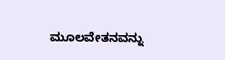ಮೂಲವೇತನವನ್ನು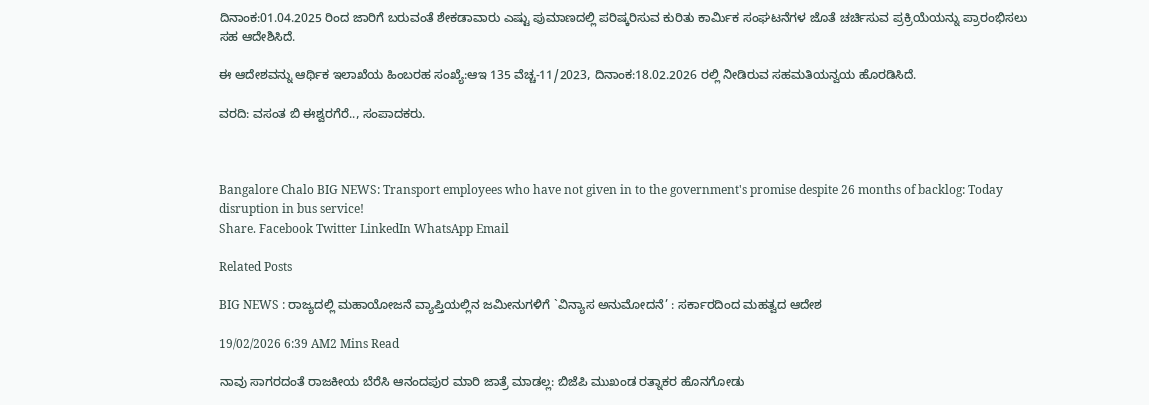ದಿನಾಂಕ:01.04.2025 ರಿಂದ ಜಾರಿಗೆ ಬರುವಂತೆ ಶೇಕಡಾವಾರು ಎಷ್ಟು ಪುಮಾಣದಲ್ಲಿ ಪರಿಷ್ಕರಿಸುವ ಕುರಿತು ಕಾರ್ಮಿಕ ಸಂಘಟನೆಗಳ ಜೊತೆ ಚರ್ಚಿಸುವ ಪ್ರಕ್ರಿಯೆಯನ್ನು ಪ್ರಾರಂಭಿಸಲು ಸಹ ಆದೇಶಿಸಿದೆ.

ಈ ಆದೇಶವನ್ನು ಆರ್ಥಿಕ ಇಲಾಖೆಯ ಹಿಂಬರಹ ಸಂಖ್ಯೆ:ಆಇ 135 ವೆಚ್ಚ-11/2023, ದಿನಾಂಕ:18.02.2026 ರಲ್ಲಿ ನೀಡಿರುವ ಸಹಮತಿಯನ್ವಯ ಹೊರಡಿಸಿದೆ.

ವರದಿ: ವಸಂತ ಬಿ ಈಶ್ವರಗೆರೆ.., ಸಂಪಾದಕರು.



Bangalore Chalo BIG NEWS: Transport employees who have not given in to the government's promise despite 26 months of backlog: Today disruption in bus service!
Share. Facebook Twitter LinkedIn WhatsApp Email

Related Posts

BIG NEWS : ರಾಜ್ಯದಲ್ಲಿ ಮಹಾಯೋಜನೆ ವ್ಯಾಪ್ತಿಯಲ್ಲಿನ ಜಮೀನುಗಳಿಗೆ `ವಿನ್ಯಾಸ ಅನುಮೋದನೆ’ : ಸರ್ಕಾರದಿಂದ ಮಹತ್ವದ ಆದೇಶ

19/02/2026 6:39 AM2 Mins Read

ನಾವು ಸಾಗರದಂತೆ ರಾಜಕೀಯ ಬೆರೆಸಿ ಆನಂದಪುರ ಮಾರಿ ಜಾತ್ರೆ ಮಾಡಲ್ಲ: ಬಿಜೆಪಿ ಮುಖಂಡ ರತ್ನಾಕರ ಹೊನಗೋಡು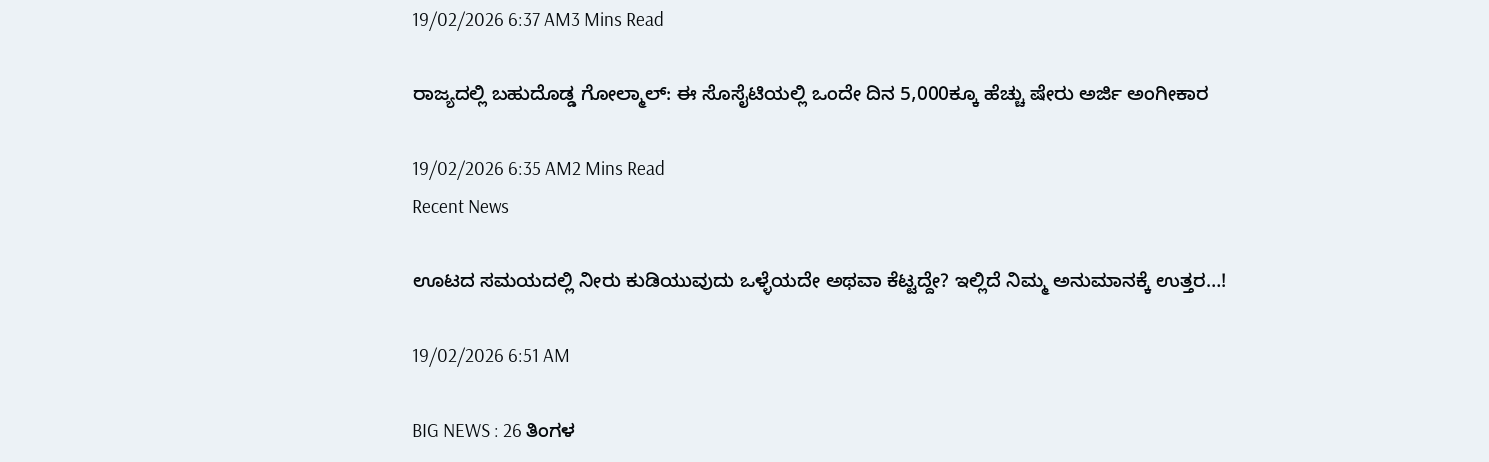19/02/2026 6:37 AM3 Mins Read

ರಾಜ್ಯದಲ್ಲಿ ಬಹುದೊಡ್ಡ ಗೋಲ್ಮಾಲ್: ಈ ಸೊಸೈಟಿಯಲ್ಲಿ ಒಂದೇ ದಿನ 5,000ಕ್ಕೂ ಹೆಚ್ಚು ಷೇರು ಅರ್ಜಿ ಅಂಗೀಕಾರ

19/02/2026 6:35 AM2 Mins Read
Recent News

ಊಟದ ಸಮಯದಲ್ಲಿ ನೀರು ಕುಡಿಯುವುದು ಒಳ್ಳೆಯದೇ ಅಥವಾ ಕೆಟ್ಟದ್ದೇ? ಇಲ್ಲಿದೆ ನಿಮ್ಮ ಅನುಮಾನಕ್ಕೆ ಉತ್ತರ…!

19/02/2026 6:51 AM

BIG NEWS : 26 ತಿಂಗಳ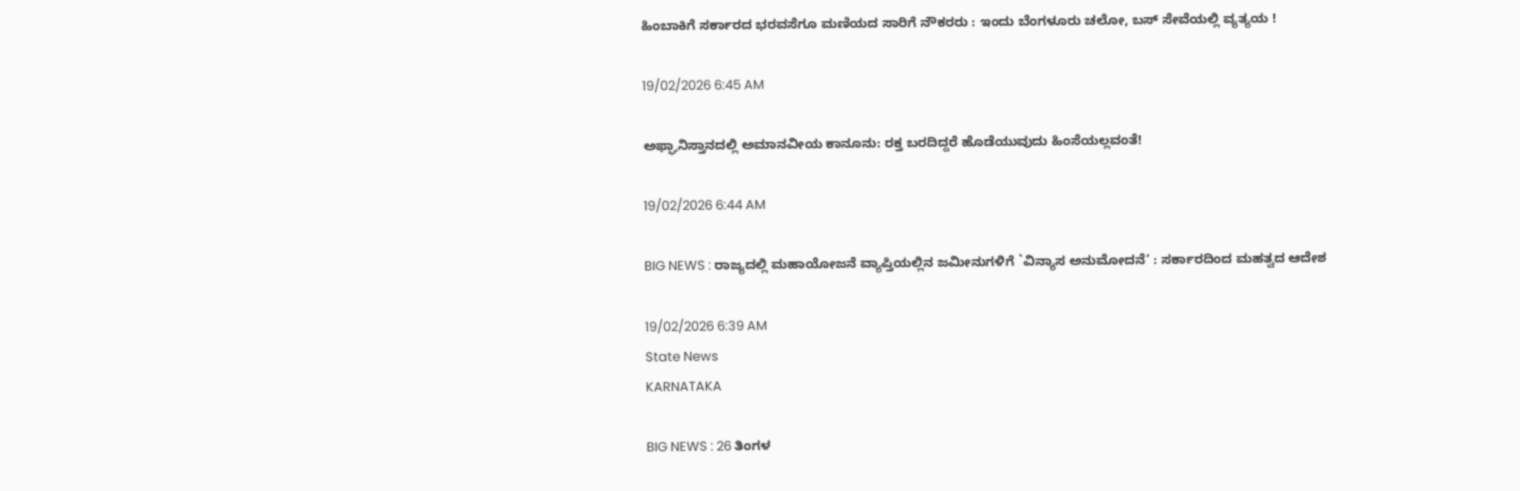ಹಿಂಬಾಕಿಗೆ ಸರ್ಕಾರದ ಭರವಸೆಗೂ ಮಣಿಯದ ಸಾರಿಗೆ ನೌಕರರು : ಇಂದು ಬೆಂಗಳೂರು ಚಲೋ, ಬಸ್ ಸೇವೆಯಲ್ಲಿ ವ್ಯತ್ಯಯ !

19/02/2026 6:45 AM

ಅಫ್ಘಾನಿಸ್ತಾನದಲ್ಲಿ ಅಮಾನವೀಯ ಕಾನೂನು: ರಕ್ತ ಬರದಿದ್ದರೆ ಹೊಡೆಯುವುದು ಹಿಂಸೆಯಲ್ಲವಂತೆ!

19/02/2026 6:44 AM

BIG NEWS : ರಾಜ್ಯದಲ್ಲಿ ಮಹಾಯೋಜನೆ ವ್ಯಾಪ್ತಿಯಲ್ಲಿನ ಜಮೀನುಗಳಿಗೆ `ವಿನ್ಯಾಸ ಅನುಮೋದನೆ’ : ಸರ್ಕಾರದಿಂದ ಮಹತ್ವದ ಆದೇಶ

19/02/2026 6:39 AM
State News
KARNATAKA

BIG NEWS : 26 ತಿಂಗಳ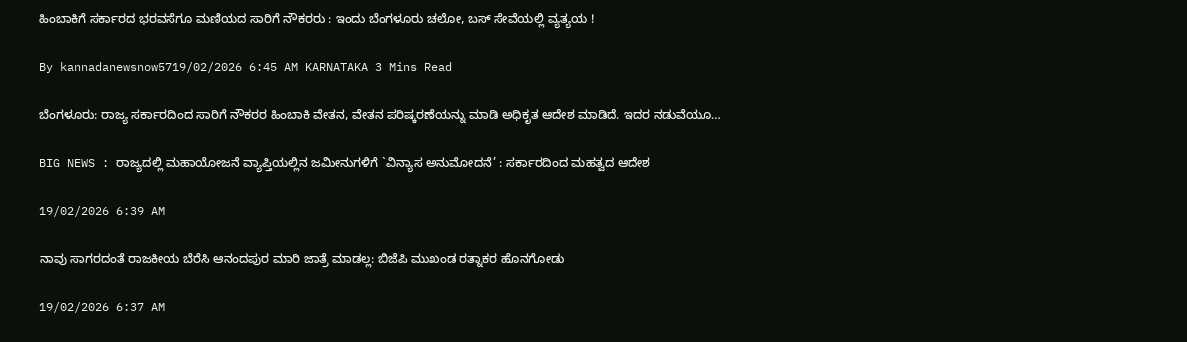ಹಿಂಬಾಕಿಗೆ ಸರ್ಕಾರದ ಭರವಸೆಗೂ ಮಣಿಯದ ಸಾರಿಗೆ ನೌಕರರು : ಇಂದು ಬೆಂಗಳೂರು ಚಲೋ, ಬಸ್ ಸೇವೆಯಲ್ಲಿ ವ್ಯತ್ಯಯ !

By kannadanewsnow5719/02/2026 6:45 AM KARNATAKA 3 Mins Read

ಬೆಂಗಳೂರು: ರಾಜ್ಯ ಸರ್ಕಾರದಿಂದ ಸಾರಿಗೆ ನೌಕರರ ಹಿಂಬಾಕಿ ವೇತನ, ವೇತನ ಪರಿಷ್ಕರಣೆಯನ್ನು ಮಾಡಿ ಅಧಿಕೃತ ಆದೇಶ ಮಾಡಿದೆ. ಇದರ ನಡುವೆಯೂ…

BIG NEWS : ರಾಜ್ಯದಲ್ಲಿ ಮಹಾಯೋಜನೆ ವ್ಯಾಪ್ತಿಯಲ್ಲಿನ ಜಮೀನುಗಳಿಗೆ `ವಿನ್ಯಾಸ ಅನುಮೋದನೆ’ : ಸರ್ಕಾರದಿಂದ ಮಹತ್ವದ ಆದೇಶ

19/02/2026 6:39 AM

ನಾವು ಸಾಗರದಂತೆ ರಾಜಕೀಯ ಬೆರೆಸಿ ಆನಂದಪುರ ಮಾರಿ ಜಾತ್ರೆ ಮಾಡಲ್ಲ: ಬಿಜೆಪಿ ಮುಖಂಡ ರತ್ನಾಕರ ಹೊನಗೋಡು

19/02/2026 6:37 AM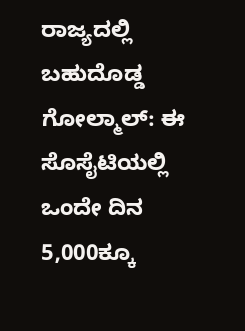ರಾಜ್ಯದಲ್ಲಿ ಬಹುದೊಡ್ಡ ಗೋಲ್ಮಾಲ್: ಈ ಸೊಸೈಟಿಯಲ್ಲಿ ಒಂದೇ ದಿನ 5,000ಕ್ಕೂ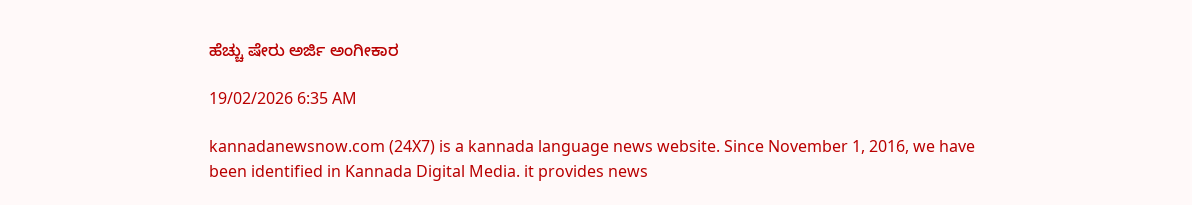ಹೆಚ್ಚು ಷೇರು ಅರ್ಜಿ ಅಂಗೀಕಾರ

19/02/2026 6:35 AM

kannadanewsnow.com (24X7) is a kannada language news website. Since November 1, 2016, we have been identified in Kannada Digital Media. it provides news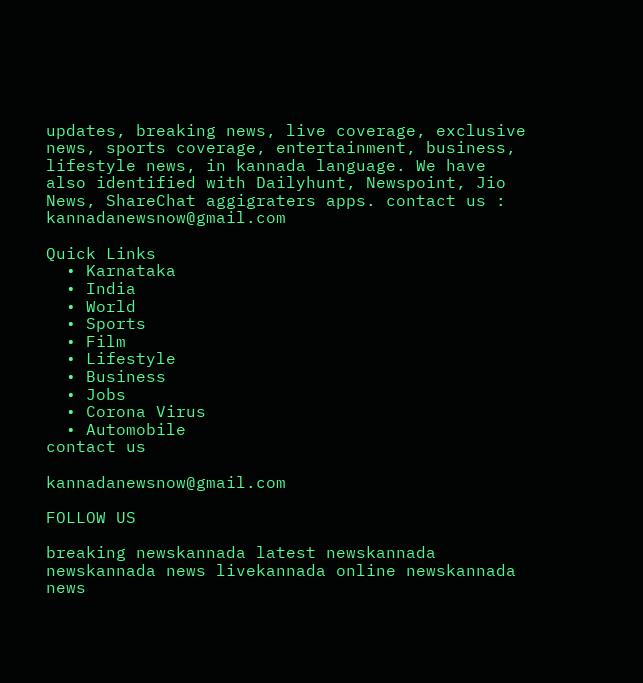updates, breaking news, live coverage, exclusive news, sports coverage, entertainment, business, lifestyle news, in kannada language. We have also identified with Dailyhunt, Newspoint, Jio News, ShareChat aggigraters apps. contact us : kannadanewsnow@gmail.com

Quick Links
  • Karnataka
  • India
  • World
  • Sports
  • Film
  • Lifestyle
  • Business
  • Jobs
  • Corona Virus
  • Automobile
contact us

kannadanewsnow@gmail.com

FOLLOW US

breaking newskannada latest newskannada newskannada news livekannada online newskannada news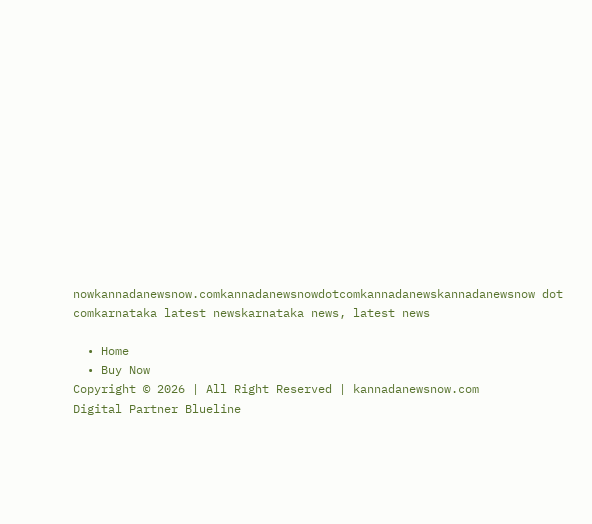nowkannadanewsnow.comkannadanewsnowdotcomkannadanewskannadanewsnow dot comkarnataka latest newskarnataka news, latest news

  • Home
  • Buy Now
Copyright © 2026 | All Right Reserved | kannadanewsnow.com
Digital Partner Blueline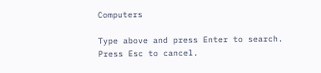Computers

Type above and press Enter to search. Press Esc to cancel.